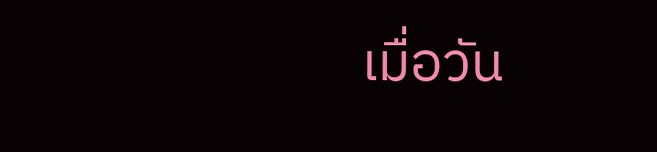เมื่อวัน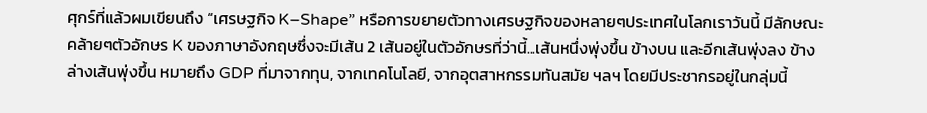ศุกร์ที่แล้วผมเขียนถึง “เศรษฐกิจ K–Shape” หรือการขยายตัวทางเศรษฐกิจของหลายๆประเทศในโลกเราวันนี้ มีลักษณะคล้ายๆตัวอักษร K ของภาษาอังกฤษซึ่งจะมีเส้น 2 เส้นอยู่ในตัวอักษรที่ว่านี้...เส้นหนึ่งพุ่งขึ้น ข้างบน และอีกเส้นพุ่งลง ข้างล่างเส้นพุ่งขึ้น หมายถึง GDP ที่มาจากทุน, จากเทคโนโลยี, จากอุตสาหกรรมทันสมัย ฯลฯ โดยมีประชากรอยู่ในกลุ่มนี้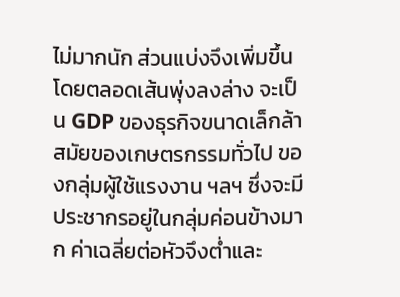ไม่มากนัก ส่วนแบ่งจึงเพิ่มขึ้นโดยตลอดเส้นพุ่งลงล่าง จะเป็น GDP ของธุรกิจขนาดเล็กล้าสมัยของเกษตรกรรมทั่วไป ของกลุ่มผู้ใช้แรงงาน ฯลฯ ซึ่งจะมีประชากรอยู่ในกลุ่มค่อนข้างมาก ค่าเฉลี่ยต่อหัวจึงตํ่าและ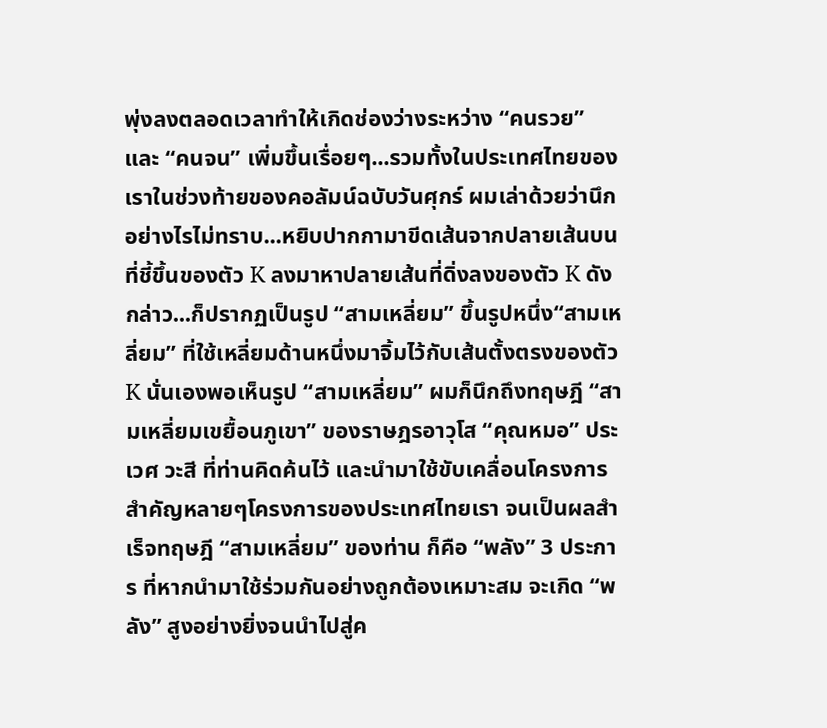พุ่งลงตลอดเวลาทำให้เกิดช่องว่างระหว่าง “คนรวย” และ “คนจน” เพิ่มขึ้นเรื่อยๆ...รวมทั้งในประเทศไทยของเราในช่วงท้ายของคอลัมน์ฉบับวันศุกร์ ผมเล่าด้วยว่านึกอย่างไรไม่ทราบ...หยิบปากกามาขีดเส้นจากปลายเส้นบนที่ชี้ขึ้นของตัว K ลงมาหาปลายเส้นที่ดิ่งลงของตัว K ดังกล่าว...ก็ปรากฏเป็นรูป “สามเหลี่ยม” ขึ้นรูปหนึ่ง“สามเหลี่ยม” ที่ใช้เหลี่ยมด้านหนึ่งมาจิ้มไว้กับเส้นตั้งตรงของตัว K นั่นเองพอเห็นรูป “สามเหลี่ยม” ผมก็นึกถึงทฤษฎี “สามเหลี่ยมเขยื้อนภูเขา” ของราษฎรอาวุโส “คุณหมอ” ประเวศ วะสี ที่ท่านคิดค้นไว้ และนำมาใช้ขับเคลื่อนโครงการสำคัญหลายๆโครงการของประเทศไทยเรา จนเป็นผลสำเร็จทฤษฎี “สามเหลี่ยม” ของท่าน ก็คือ “พลัง” 3 ประการ ที่หากนำมาใช้ร่วมกันอย่างถูกต้องเหมาะสม จะเกิด “พลัง” สูงอย่างยิ่งจนนำไปสู่ค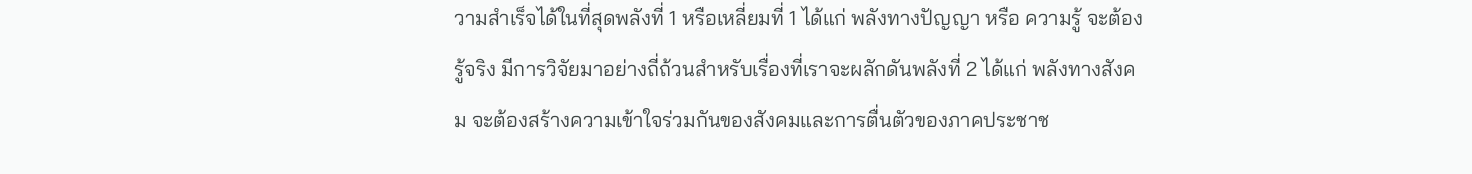วามสำเร็จได้ในที่สุดพลังที่ 1 หรือเหลี่ยมที่ 1 ได้แก่ พลังทางปัญญา หรือ ความรู้ จะต้องรู้จริง มีการวิจัยมาอย่างถี่ถ้วนสำหรับเรื่องที่เราจะผลักดันพลังที่ 2 ได้แก่ พลังทางสังคม จะต้องสร้างความเข้าใจร่วมกันของสังคมและการตื่นตัวของภาคประชาช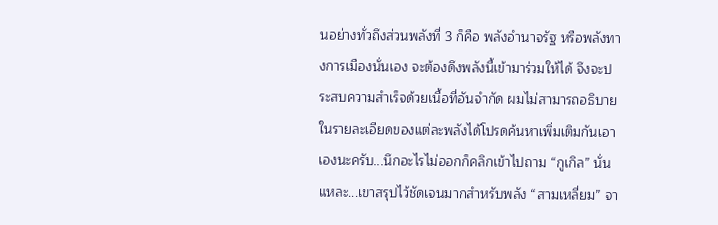นอย่างทั่วถึงส่วนพลังที่ 3 ก็คือ พลังอำนาจรัฐ หรือพลังทางการเมืองนั่นเอง จะต้องดึงพลังนี้เข้ามาร่วมให้ได้ จึงจะประสบความสำเร็จด้วยเนื้อที่อันจำกัด ผมไม่สามารถอธิบายในรายละเอียดของแต่ละพลังได้โปรดค้นหาเพิ่มเติมกันเอาเองนะครับ...นึกอะไรไม่ออกก็คลิกเข้าไปถาม “กูเกิล” นั่นแหละ...เขาสรุปไว้ชัดเจนมากสำหรับพลัง “สามเหลี่ยม” จา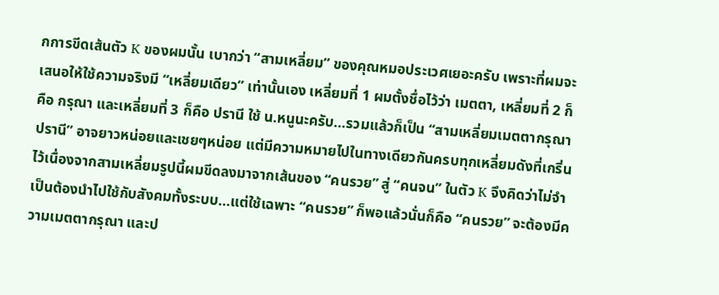กการขีดเส้นตัว K ของผมนั้น เบากว่า “สามเหลี่ยม” ของคุณหมอประเวศเยอะครับ เพราะที่ผมจะเสนอให้ใช้ความจริงมี “เหลี่ยมเดียว” เท่านั้นเอง เหลี่ยมที่ 1 ผมตั้งชื่อไว้ว่า เมตตา, เหลี่ยมที่ 2 ก็คือ กรุณา และเหลี่ยมที่ 3 ก็คือ ปรานี ใช้ น.หนูนะครับ...รวมแล้วก็เป็น “สามเหลี่ยมเมตตากรุณาปรานี” อาจยาวหน่อยและเชยๆหน่อย แต่มีความหมายไปในทางเดียวกันครบทุกเหลี่ยมดังที่เกริ่นไว้เนื่องจากสามเหลี่ยมรูปนี้ผมขีดลงมาจากเส้นของ “คนรวย” สู่ “คนจน” ในตัว K จึงคิดว่าไม่จำเป็นต้องนำไปใช้กับสังคมทั้งระบบ...แต่ใช้เฉพาะ “คนรวย” ก็พอแล้วนั่นก็คือ “คนรวย” จะต้องมีความเมตตากรุณา และป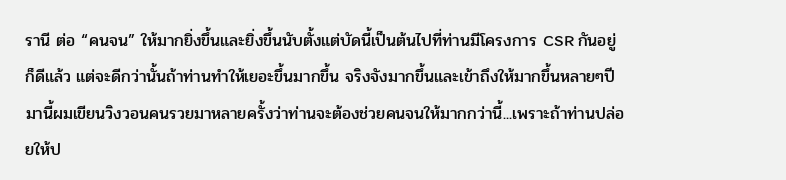รานี ต่อ “คนจน” ให้มากยิ่งขึ้นและยิ่งขึ้นนับตั้งแต่บัดนี้เป็นต้นไปที่ท่านมีโครงการ CSR กันอยู่ก็ดีแล้ว แต่จะดีกว่านั้นถ้าท่านทำให้เยอะขึ้นมากขึ้น จริงจังมากขึ้นและเข้าถึงให้มากขึ้นหลายๆปีมานี้ผมเขียนวิงวอนคนรวยมาหลายครั้งว่าท่านจะต้องช่วยคนจนให้มากกว่านี้...เพราะถ้าท่านปล่อยให้ป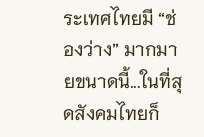ระเทศไทยมี “ช่องว่าง” มากมายขนาดนี้...ในที่สุดสังคมไทยก็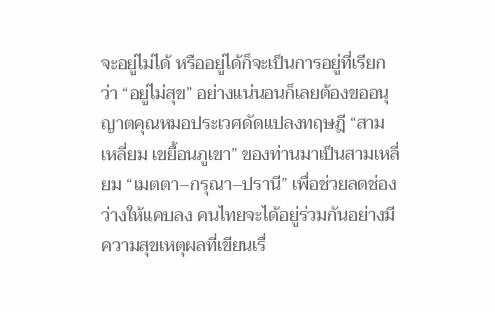จะอยู่ไม่ได้ หรืออยู่ได้ก็จะเป็นการอยู่ที่เรียกว่า “อยู่ไม่สุข” อย่างแน่นอนก็เลยต้องขออนุญาตคุณหมอประเวศดัดแปลงทฤษฎี “สามเหลี่ยม เขยื้อนภูเขา” ของท่านมาเป็นสามเหลี่ยม “เมตตา–กรุณา–ปรานี” เพื่อช่วยลดช่องว่างให้แคบลง คนไทยจะได้อยู่ร่วมกันอย่างมีความสุขเหตุผลที่เขียนเรื่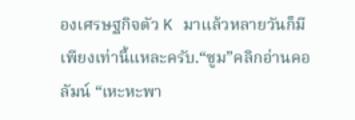องเศรษฐกิจตัว K มาแล้วหลายวันก็มีเพียงเท่านี้แหละครับ.“ซูม”คลิกอ่านคอลัมน์ “เหะหะพา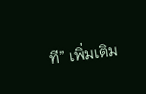ที” เพิ่มเติม